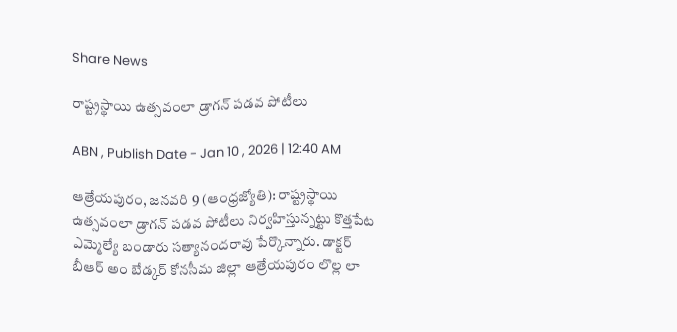Share News

రాష్ట్రస్థాయి ఉత్సవంలా డ్రాగన్‌ పడవ పోటీలు

ABN , Publish Date - Jan 10 , 2026 | 12:40 AM

ఆత్రేయపురం, జనవరి 9 (ఆంధ్రజ్యోతి): రాష్ట్రస్థాయి ఉత్సవంలా డ్రాగన్‌ పడవ పోటీలు నిర్వహిస్తున్నట్టు కొత్తపేట ఎమ్మెల్యే బండారు సత్యానందరావు పేర్కొన్నారు. డాక్టర్‌ బీఆర్‌ అం బేడ్కర్‌ కోనసీమ జిల్లా ఆత్రేయపురం లొల్ల లా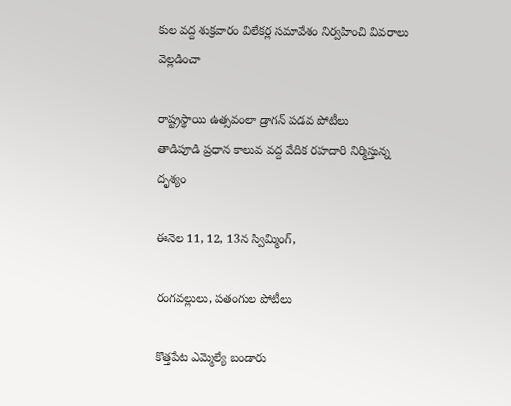కుల వద్ద శుక్రవారం విలేకర్ల సమావేశం నిర్వహించి వివరాలు వెల్లడించా

రాష్ట్రస్థాయి ఉత్సవంలా డ్రాగన్‌ పడవ పోటీలు
తాడిపూడి ప్రధాన కాలువ వద్ద వేదిక రహదారి నిర్మిస్తున్న దృశ్యం

ఈనెల 11, 12, 13న స్విమ్మింగ్‌,

రంగవల్లులు, పతంగుల పోటీలు

కొత్తపేట ఎమ్మెల్యే బండారు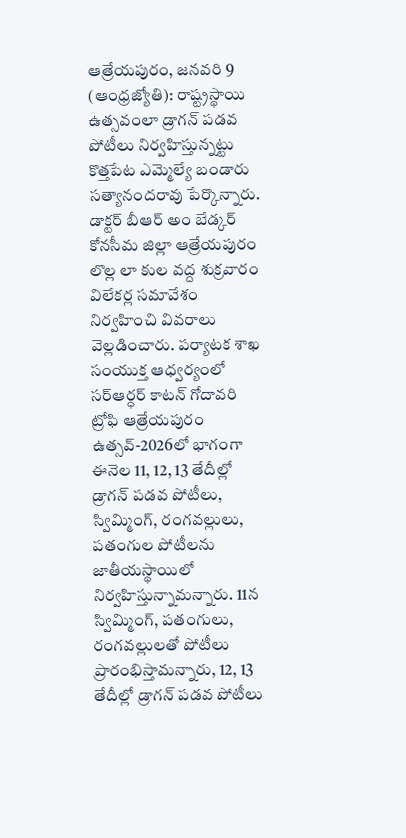ఆత్రేయపురం, జనవరి 9 (ఆంధ్రజ్యోతి): రాష్ట్రస్థాయి ఉత్సవంలా డ్రాగన్‌ పడవ పోటీలు నిర్వహిస్తున్నట్టు కొత్తపేట ఎమ్మెల్యే బండారు సత్యానందరావు పేర్కొన్నారు. డాక్టర్‌ బీఆర్‌ అం బేడ్కర్‌ కోనసీమ జిల్లా ఆత్రేయపురం లొల్ల లా కుల వద్ద శుక్రవారం విలేకర్ల సమావేశం నిర్వహించి వివరాలు వెల్లడించారు. పర్యాటక శాఖ సంయుక్త ఆధ్వర్యంలో సర్‌ఆర్ధర్‌ కాటన్‌ గోదావరి ట్రోఫి ఆత్రేయపురం ఉత్సవ్‌-2026లో భాగంగా ఈనెల 11, 12, 13 తేదీల్లో డ్రాగన్‌ పడవ పోటీలు, స్విమ్మింగ్‌, రంగవల్లులు, పతంగుల పోటీలను జాతీయస్థాయిలో నిర్వహిస్తున్నామన్నారు. 11న స్విమ్మింగ్‌, పతంగులు, రంగవల్లులతో పోటీలు ప్రారంభిస్తామన్నారు, 12, 13 తేదీల్లో డ్రాగన్‌ పడవ పోటీలు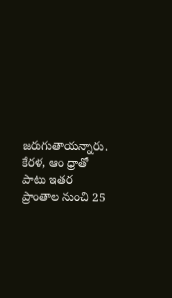జరుగుతాయన్నారు. కేరళ, ఆం ధ్రాతో పాటు ఇతర ప్రాంతాల నుంచి 25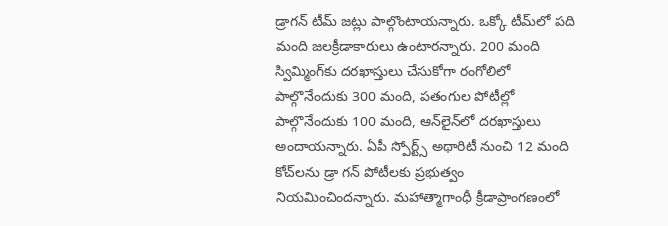డ్రాగన్‌ టీమ్‌ జట్లు పాల్గొంటాయన్నారు. ఒక్కో టీమ్‌లో పది మంది జలక్రీడాకారులు ఉంటారన్నారు. 200 మంది స్విమ్మింగ్‌కు దరఖాస్తులు చేసుకోగా రంగోలిలో పాల్గొనేందుకు 300 మంది, పతంగుల పోటీల్లో పాల్గొనేందుకు 100 మంది, ఆన్‌లైన్‌లో దరఖాస్తులు అందాయన్నారు. ఏపీ స్పోర్ట్స్‌ అథారిటీ నుంచి 12 మంది కోచ్‌లను డ్రా గన్‌ పోటీలకు ప్రభుత్వం నియమించిందన్నారు. మహాత్మాగాంధీ క్రీడాప్రాంగణంలో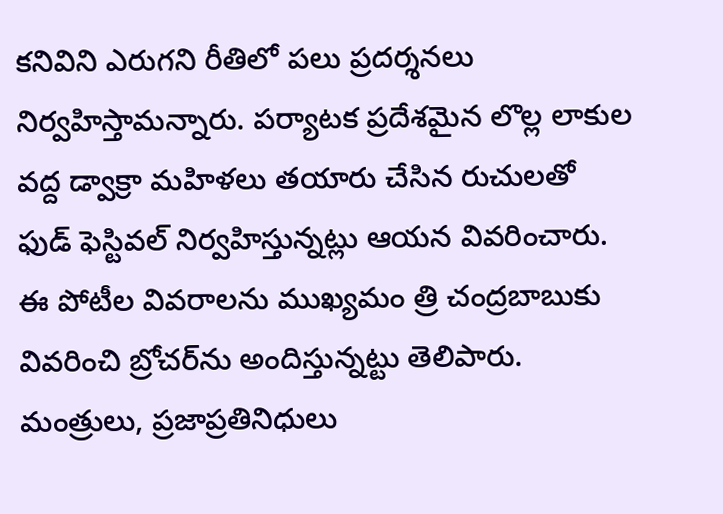కనివిని ఎరుగని రీతిలో పలు ప్రదర్శనలు నిర్వహిస్తామన్నారు. పర్యాటక ప్రదేశమైన లొల్ల లాకుల వద్ద డ్వాక్రా మహిళలు తయారు చేసిన రుచులతో ఫుడ్‌ ఫెస్టివల్‌ నిర్వహిస్తున్నట్లు ఆయన వివరించారు. ఈ పోటీల వివరాలను ముఖ్యమం త్రి చంద్రబాబుకు వివరించి బ్రోచర్‌ను అందిస్తున్నట్టు తెలిపారు. మంత్రులు, ప్రజాప్రతినిధులు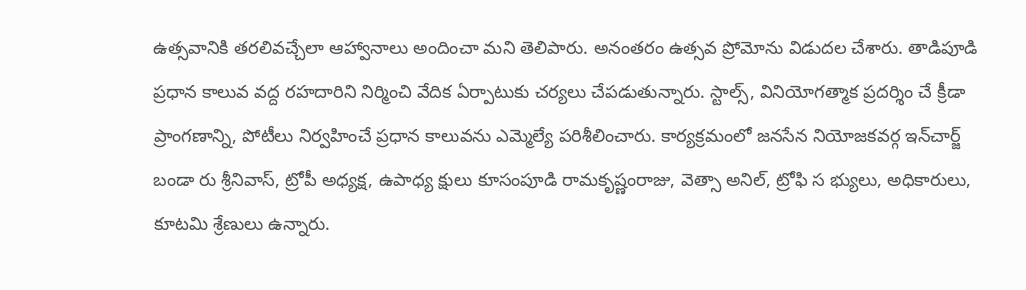ఉత్సవానికి తరలివచ్చేలా ఆహ్వానాలు అందించా మని తెలిపారు. అనంతరం ఉత్సవ ప్రోమోను విడుదల చేశారు. తాడిపూడి ప్రధాన కాలువ వద్ద రహదారిని నిర్మించి వేదిక ఏర్పాటుకు చర్యలు చేపడుతున్నారు. స్టాల్స్‌, వినియోగత్మాక ప్రదర్శిం చే క్రీడా ప్రాంగణాన్ని, పోటీలు నిర్వహించే ప్రధాన కాలువను ఎమ్మెల్యే పరిశీలించారు. కార్యక్రమంలో జనసేన నియోజకవర్గ ఇన్‌చార్జ్‌ బండా రు శ్రీనివాస్‌, ట్రోపీ అధ్యక్ష, ఉపాధ్య క్షులు కూసంపూడి రామకృష్ణంరాజు, వెత్సా అనిల్‌, ట్రోఫి స భ్యులు, అధికారులు, కూటమి శ్రేణులు ఉన్నారు.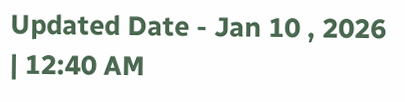Updated Date - Jan 10 , 2026 | 12:40 AM